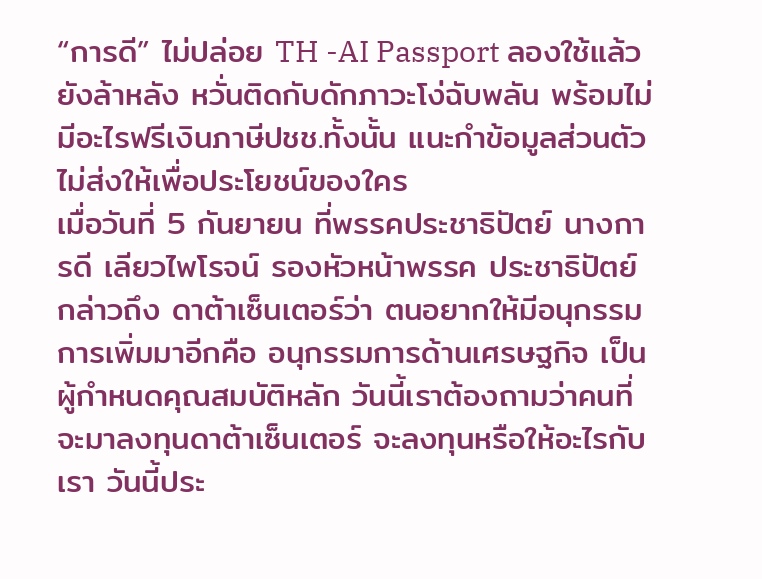“การดี” ไม่ปล่อย TH -AI Passport ลองใช้แล้วยังล้าหลัง หวั่นติดกับดักภาวะโง่ฉับพลัน พร้อมไม่มีอะไรฟรีเงินภาษีปชช.ทั้งนั้น แนะกำข้อมูลส่วนตัวไม่ส่งให้เพื่อประโยชน์ของใคร
เมื่อวันที่ 5 กันยายน ที่พรรคประชาธิปัตย์ นางการดี เลียวไพโรจน์ รองหัวหน้าพรรค ประชาธิปัตย์ กล่าวถึง ดาต้าเซ็นเตอร์ว่า ตนอยากให้มีอนุกรรมการเพิ่มมาอีกคือ อนุกรรมการด้านเศรษฐกิจ เป็นผู้กำหนดคุณสมบัติหลัก วันนี้เราต้องถามว่าคนที่จะมาลงทุนดาต้าเซ็นเตอร์ จะลงทุนหรือให้อะไรกับเรา วันนี้ประ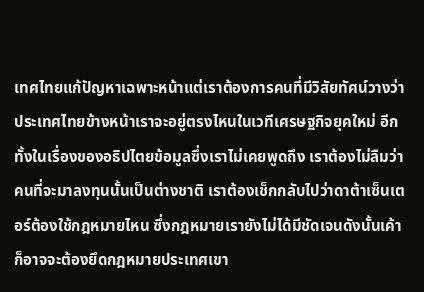เทศไทยแก้ปัญหาเฉพาะหน้าแต่เราต้องการคนที่มีวิสัยทัศน์วางว่าประเทศไทยข้างหน้าเราจะอยู่ตรงไหนในเวทีเศรษฐกิจยุคใหม่ อีกทั้งในเรื่องของอธิปไตยข้อมูลซึ่งเราไม่เคยพูดถึง เราต้องไม่ลืมว่าคนที่จะมาลงทุนนั้นเป็นต่างชาติ เราต้องเช็กกลับไปว่าดาต้าเซ็นเตอร์ต้องใช้กฎหมายไหน ซึ่งกฎหมายเรายังไม่ได้มีชัดเจนดังนั้นเค้าก็อาจจะต้องยึดกฎหมายประเทศเขา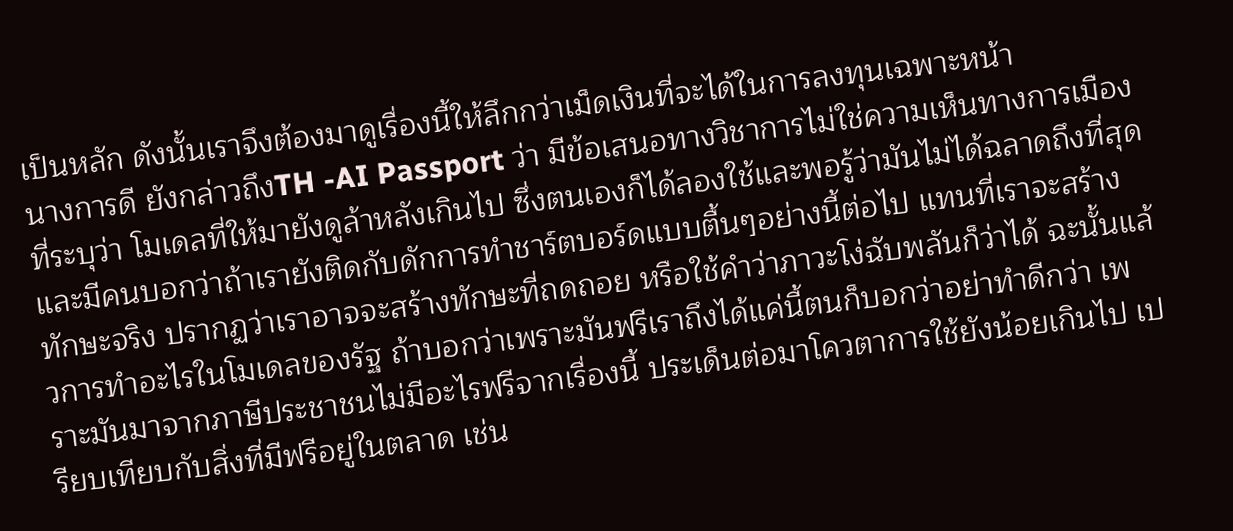เป็นหลัก ดังนั้นเราจึงต้องมาดูเรื่องนี้ให้ลึกกว่าเม็ดเงินที่จะได้ในการลงทุนเฉพาะหน้า
นางการดี ยังกล่าวถึงTH -AI Passport ว่า มีข้อเสนอทางวิชาการไม่ใช่ความเห็นทางการเมืองที่ระบุว่า โมเดลที่ให้มายังดูล้าหลังเกินไป ซึ่งตนเองก็ได้ลองใช้และพอรู้ว่ามันไม่ได้ฉลาดถึงที่สุด และมีคนบอกว่าถ้าเรายังติดกับดักการทำชาร์ตบอร์ดแบบตื้นๆอย่างนี้ต่อไป แทนที่เราจะสร้างทักษะจริง ปรากฏว่าเราอาจจะสร้างทักษะที่ถดถอย หรือใช้คำว่าภาวะโง่ฉับพลันก็ว่าได้ ฉะนั้นแล้วการทำอะไรในโมเดลของรัฐ ถ้าบอกว่าเพราะมันฟรีเราถึงได้แค่นี้ตนก็บอกว่าอย่าทำดีกว่า เพราะมันมาจากภาษีประชาชนไม่มีอะไรฟรีจากเรื่องนี้ ประเด็นต่อมาโควตาการใช้ยังน้อยเกินไป เปรียบเทียบกับสิ่งที่มีฟรีอยู่ในตลาด เช่น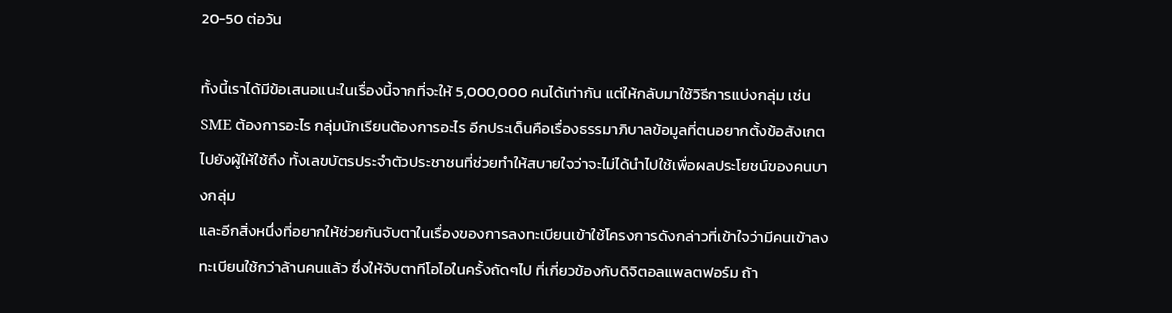20-50 ต่อวัน

ทั้งนี้เราได้มีข้อเสนอแนะในเรื่องนี้จากที่จะให้ 5,000,000 คนได้เท่ากัน แต่ให้กลับมาใช้วิธีการแบ่งกลุ่ม เช่น SME ต้องการอะไร กลุ่มนักเรียนต้องการอะไร อีกประเด็นคือเรื่องธรรมาภิบาลข้อมูลที่ตนอยากตั้งข้อสังเกตไปยังผู้ให้ใช้ถึง ทั้งเลขบัตรประจำตัวประชาชนที่ช่วยทำให้สบายใจว่าจะไม่ได้นำไปใช้เพื่อผลประโยชน์ของคนบางกลุ่ม
และอีกสิ่งหนึ่งที่อยากให้ช่วยกันจับตาในเรื่องของการลงทะเบียนเข้าใช้โครงการดังกล่าวที่เข้าใจว่ามีคนเข้าลงทะเบียนใช้กว่าล้านคนแล้ว ซึ่งให้จับตาทีโอไอในครั้งถัดๆไป ที่เกี่ยวข้องกับดิจิตอลแพลตฟอร์ม ถ้า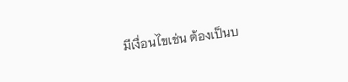มีเงื่อนไขเช่น ต้องเป็นบ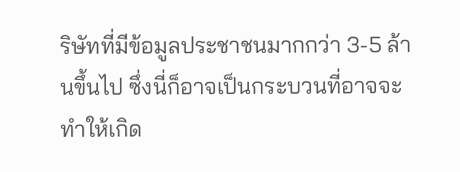ริษัทที่มีข้อมูลประชาชนมากกว่า 3-5 ล้านขึ้นไป ซึ่งนี่ก็อาจเป็นกระบวนที่อาจจะทำให้เกิด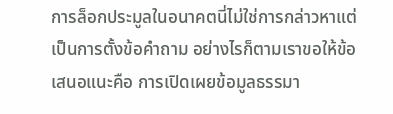การล็อกประมูลในอนาคตนี่ไม่ใช่การกล่าวหาแต่เป็นการตั้งข้อคำถาม อย่างไรก็ตามเราขอให้ข้อเสนอแนะคือ การเปิดเผยข้อมูลธรรมา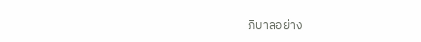ภิบาลอย่าง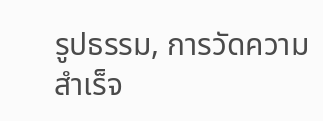รูปธรรม, การวัดความสำเร็จ